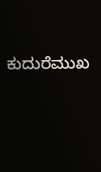ಕುದುರೆಮುಖ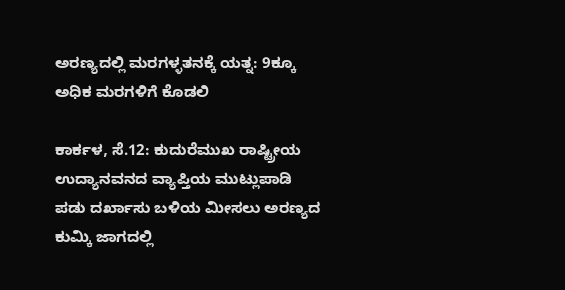ಅರಣ್ಯದಲ್ಲಿ ಮರಗಳ್ಳತನಕ್ಕೆ ಯತ್ನ: 9ಕ್ಕೂ ಅಧಿಕ ಮರಗಳಿಗೆ ಕೊಡಲಿ

ಕಾರ್ಕಳ, ಸೆ.12: ಕುದುರೆಮುಖ ರಾಷ್ಟ್ರೀಯ ಉದ್ಯಾನವನದ ವ್ಯಾಪ್ತಿಯ ಮುಟ್ಲುಪಾಡಿ ಪಡು ದರ್ಖಾಸು ಬಳಿಯ ಮೀಸಲು ಅರಣ್ಯದ ಕುಮ್ಕಿ ಜಾಗದಲ್ಲಿ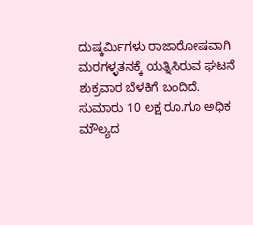ದುಷ್ಕರ್ಮಿಗಳು ರಾಜಾರೋಷವಾಗಿ ಮರಗಳ್ಳತನಕ್ಕೆ ಯತ್ನಿಸಿರುವ ಘಟನೆ ಶುಕ್ರವಾರ ಬೆಳಕಿಗೆ ಬಂದಿದೆ.
ಸುಮಾರು 10 ಲಕ್ಷ ರೂ.ಗೂ ಅಧಿಕ ಮೌಲ್ಯದ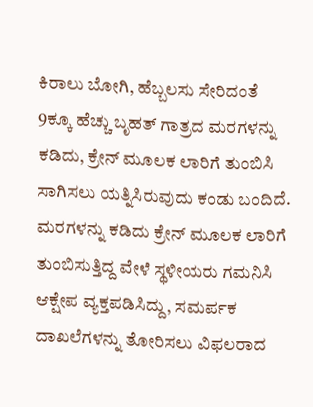ಕಿರಾಲು ಬೋಗಿ, ಹೆಬ್ಬಲಸು ಸೇರಿದಂತೆ 9ಕ್ಕೂ ಹೆಚ್ಚು ಬೃಹತ್ ಗಾತ್ರದ ಮರಗಳನ್ನು ಕಡಿದು, ಕ್ರೇನ್ ಮೂಲಕ ಲಾರಿಗೆ ತುಂಬಿಸಿ ಸಾಗಿಸಲು ಯತ್ನಿಸಿರುವುದು ಕಂಡು ಬಂದಿದೆ. ಮರಗಳನ್ನು ಕಡಿದು ಕ್ರೇನ್ ಮೂಲಕ ಲಾರಿಗೆ ತುಂಬಿಸುತ್ತಿದ್ದ ವೇಳೆ ಸ್ಥಳೀಯರು ಗಮನಿಸಿ ಆಕ್ಷೇಪ ವ್ಯಕ್ತಪಡಿಸಿದ್ದು, ಸಮರ್ಪಕ ದಾಖಲೆಗಳನ್ನು ತೋರಿಸಲು ವಿಫಲರಾದ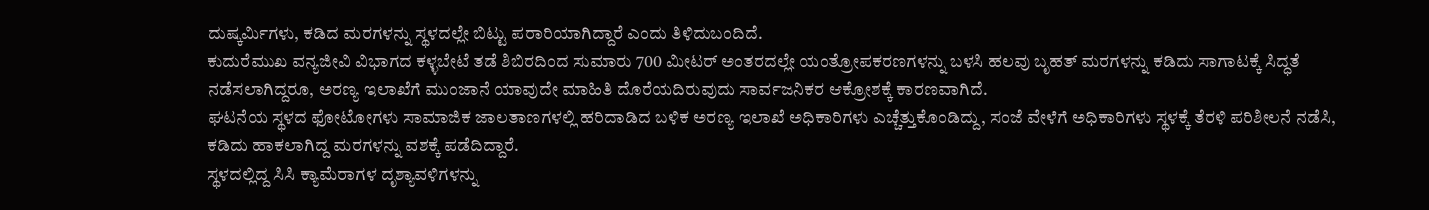ದುಷ್ಕರ್ಮಿಗಳು, ಕಡಿದ ಮರಗಳನ್ನು ಸ್ಥಳದಲ್ಲೇ ಬಿಟ್ಟು ಪರಾರಿಯಾಗಿದ್ದಾರೆ ಎಂದು ತಿಳಿದುಬಂದಿದೆ.
ಕುದುರೆಮುಖ ವನ್ಯಜೀವಿ ವಿಭಾಗದ ಕಳ್ಳಬೇಟೆ ತಡೆ ಶಿಬಿರದಿಂದ ಸುಮಾರು 700 ಮೀಟರ್ ಅಂತರದಲ್ಲೇ ಯಂತ್ರೋಪಕರಣಗಳನ್ನು ಬಳಸಿ ಹಲವು ಬೃಹತ್ ಮರಗಳನ್ನು ಕಡಿದು ಸಾಗಾಟಕ್ಕೆ ಸಿದ್ಧತೆ ನಡೆಸಲಾಗಿದ್ದರೂ, ಅರಣ್ಯ ಇಲಾಖೆಗೆ ಮುಂಜಾನೆ ಯಾವುದೇ ಮಾಹಿತಿ ದೊರೆಯದಿರುವುದು ಸಾರ್ವಜನಿಕರ ಆಕ್ರೋಶಕ್ಕೆ ಕಾರಣವಾಗಿದೆ.
ಘಟನೆಯ ಸ್ಥಳದ ಫೋಟೋಗಳು ಸಾಮಾಜಿಕ ಜಾಲತಾಣಗಳಲ್ಲಿ ಹರಿದಾಡಿದ ಬಳಿಕ ಅರಣ್ಯ ಇಲಾಖೆ ಅಧಿಕಾರಿಗಳು ಎಚ್ಚೆತ್ತುಕೊಂಡಿದ್ದು, ಸಂಜೆ ವೇಳೆಗೆ ಅಧಿಕಾರಿಗಳು ಸ್ಥಳಕ್ಕೆ ತೆರಳಿ ಪರಿಶೀಲನೆ ನಡೆಸಿ, ಕಡಿದು ಹಾಕಲಾಗಿದ್ದ ಮರಗಳನ್ನು ವಶಕ್ಕೆ ಪಡೆದಿದ್ದಾರೆ.
ಸ್ಥಳದಲ್ಲಿದ್ದ ಸಿಸಿ ಕ್ಯಾಮೆರಾಗಳ ದೃಶ್ಯಾವಳಿಗಳನ್ನು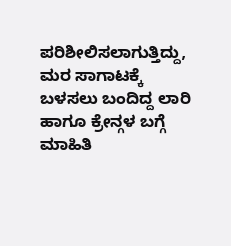ಪರಿಶೀಲಿಸಲಾಗುತ್ತಿದ್ದು, ಮರ ಸಾಗಾಟಕ್ಕೆ ಬಳಸಲು ಬಂದಿದ್ದ ಲಾರಿ ಹಾಗೂ ಕ್ರೇನ್ಗಳ ಬಗ್ಗೆ ಮಾಹಿತಿ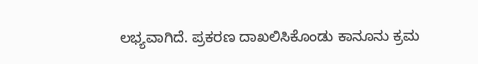ಲಭ್ಯವಾಗಿದೆ. ಪ್ರಕರಣ ದಾಖಲಿಸಿಕೊಂಡು ಕಾನೂನು ಕ್ರಮ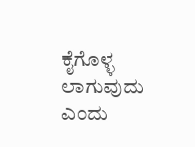ಕೈಗೊಳ್ಳ ಲಾಗುವುದು ಎಂದು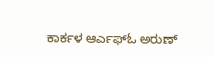ಕಾರ್ಕಳ ಆರ್ಎಫ್ಓ ಅರುಣ್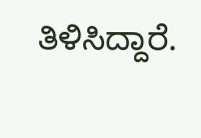ತಿಳಿಸಿದ್ದಾರೆ.